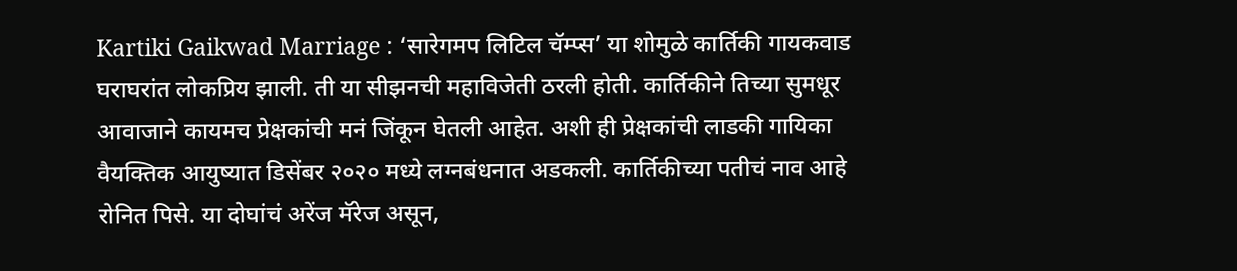Kartiki Gaikwad Marriage : ‘सारेगमप लिटिल चॅम्प्स’ या शोमुळे कार्तिकी गायकवाड घराघरांत लोकप्रिय झाली. ती या सीझनची महाविजेती ठरली होती. कार्तिकीने तिच्या सुमधूर आवाजाने कायमच प्रेक्षकांची मनं जिंकून घेतली आहेत. अशी ही प्रेक्षकांची लाडकी गायिका वैयक्तिक आयुष्यात डिसेंबर २०२० मध्ये लग्नबंधनात अडकली. कार्तिकीच्या पतीचं नाव आहे रोनित पिसे. या दोघांचं अरेंज मॅरेज असून,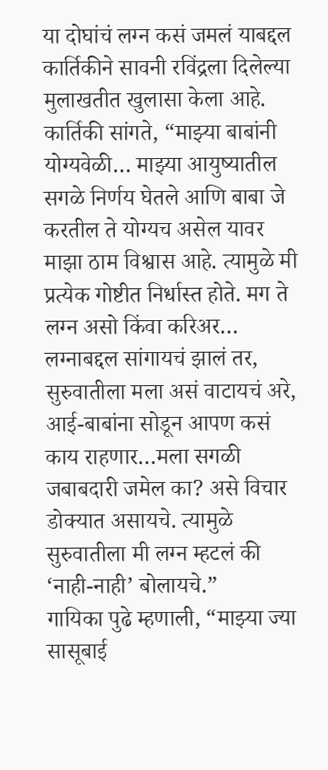या दोघांचं लग्न कसं जमलं याबद्दल कार्तिकीने सावनी रविंद्रला दिलेल्या मुलाखतीत खुलासा केला आहे.
कार्तिकी सांगते, “माझ्या बाबांनी योग्यवेळी… माझ्या आयुष्यातील सगळे निर्णय घेतले आणि बाबा जे करतील ते योग्यच असेल यावर माझा ठाम विश्वास आहे. त्यामुळे मी प्रत्येक गोष्टीत निर्धास्त होते. मग ते लग्न असो किंवा करिअर… लग्नाबद्दल सांगायचं झालं तर, सुरुवातीला मला असं वाटायचं अरे, आई-बाबांना सोडून आपण कसं काय राहणार…मला सगळी जबाबदारी जमेल का? असे विचार डोक्यात असायचे. त्यामुळे सुरुवातीला मी लग्न म्हटलं की ‘नाही-नाही’ बोलायचे.”
गायिका पुढे म्हणाली, “माझ्या ज्या सासूबाई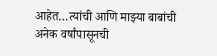आहेत…त्यांची आणि माझ्या बाबांची अनेक वर्षांपासूनची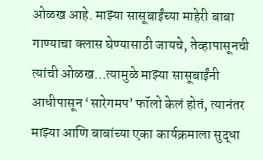ओळख आहे. माझ्या सासूबाईंच्या माहेरी बाबा गाण्याचा क्लास घेण्यासाठी जायचे, तेव्हापासूनची त्यांची ओळख…त्यामुळे माझ्या सासूबाईंनी आधीपासून ‘सारेगमप’ फॉलो केलं होतं, त्यानंतर माझ्या आणि बाबांच्या एका कार्यक्रमाला सुद्धा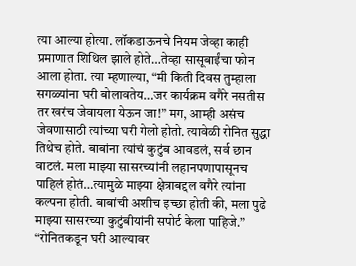त्या आल्या होत्या. लॉकडाऊनचे नियम जेव्हा काही प्रमाणात शिथिल झाले होते…तेव्हा सासूबाईंचा फोन आला होता. त्या म्हणाल्या, “मी किती दिवस तुम्हाला सगळ्यांना घरी बोलावतेय…जर कार्यक्रम वगैरे नसतीस तर खरंच जेवायला येऊन जा!” मग, आम्ही असंच जेवणासाठी त्यांच्या घरी गेलो होतो. त्यावेळी रोनित सुद्धा तिथेच होते. बाबांना त्यांचं कुटुंब आवडलं, सर्व छान वाटलं. मला माझ्या सासरच्यांनी लहानपणापासूनच पाहिलं होतं…त्यामुळे माझ्या क्षेत्राबद्दल वगैरे त्यांना कल्पना होती. बाबांची अशीच इच्छा होती की, मला पुढे माझ्या सासरच्या कुटुंबीयांनी सपोर्ट केला पाहिजे.”
“रोनितकडून घरी आल्यावर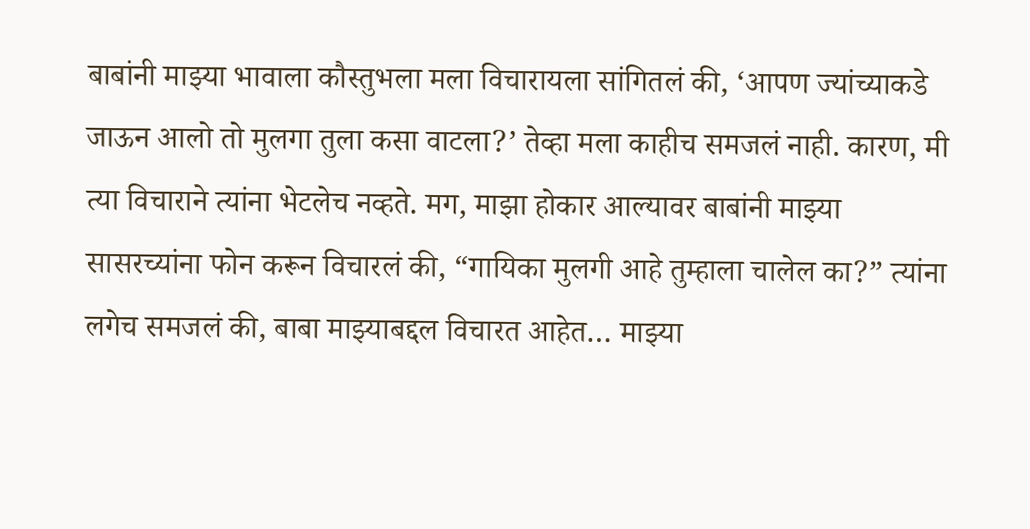बाबांनी माझ्या भावाला कौस्तुभला मला विचारायला सांगितलं की, ‘आपण ज्यांच्याकडे जाऊन आलो तो मुलगा तुला कसा वाटला?’ तेव्हा मला काहीच समजलं नाही. कारण, मी त्या विचाराने त्यांना भेटलेच नव्हते. मग, माझा होकार आल्यावर बाबांनी माझ्या सासरच्यांना फोन करून विचारलं की, “गायिका मुलगी आहे तुम्हाला चालेल का?” त्यांना लगेच समजलं की, बाबा माझ्याबद्दल विचारत आहेत… माझ्या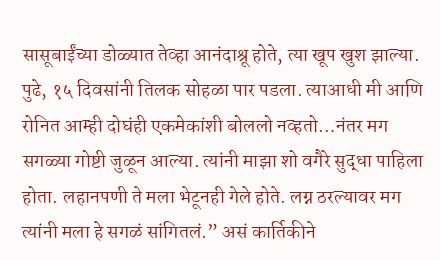सासूबाईंच्या डोळ्यात तेव्हा आनंदाश्रू होते, त्या खूप खुश झाल्या. पुढे, १५ दिवसांनी तिलक सोहळा पार पडला. त्याआधी मी आणि रोनित आम्ही दोघंही एकमेकांशी बोललो नव्हतो…नंतर मग सगळ्या गोष्टी जुळून आल्या. त्यांनी माझा शो वगैरे सुद्धा पाहिला होता. लहानपणी ते मला भेटूनही गेले होते. लग्न ठरल्यावर मग त्यांनी मला हे सगळं सांगितलं.” असं कार्तिकीने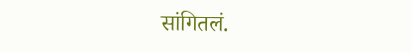सांगितलं.